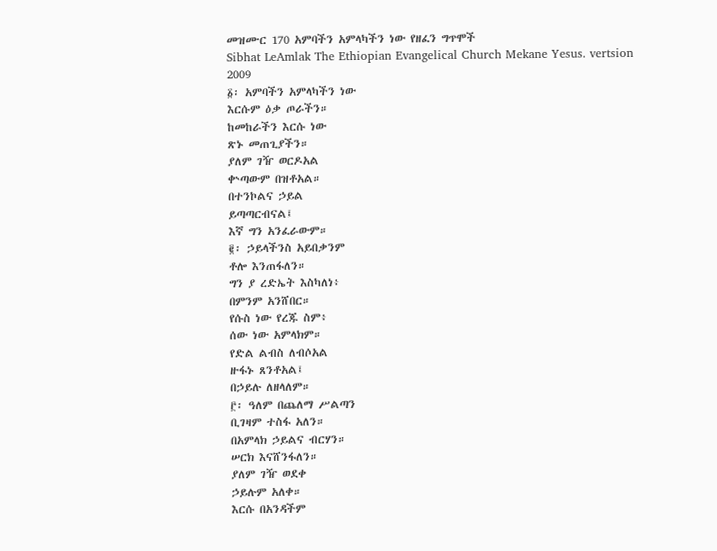መዝሙር 170 አምባችን አምላካችን ነው የዘፈን ግጥሞች
Sibhat LeAmlak The Ethiopian Evangelical Church Mekane Yesus. vertsion 2009
፩፡ አምባችን አምላካችን ነው
እርሱም ዕቃ ጦራችን።
ከመከራችን እርሱ ነው
ጽኑ መጠጊያችን።
ያለም ገዥ ወርዶአል
ቍጣውም በዝቶአል።
በተንኮልና ኃይል
ይጣጣርብናል፤
እኛ ግን አንፈራውም።
፪፡ ኃይላችንስ አይበቃንም
ቶሎ እንጠፋለን።
ግን ያ ረድኤት እስካለነ፥
በምንም አንሸበር።
የሱስ ነው የረጁ ስም፥
ሰው ነው አምላክም።
የድል ልብስ ለብሶአል
ዙፋኑ ጸንቶአል፤
በኃይሉ ለዘላለም።
፫፡ ዓለም በጨለማ ሥልጣን
ቢገዛም ተስፋ አለን።
በአምላክ ኃይልና ብርሃን።
ሠርክ እናሸንፋለን።
ያለም ገዥ ወደቀ
ኃይሉም አለቀ።
እርሱ በአንዳችም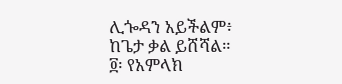ሊጐዳን አይችልም፥
ከጌታ ቃል ይሸሻል።
፬፡ የአምላክ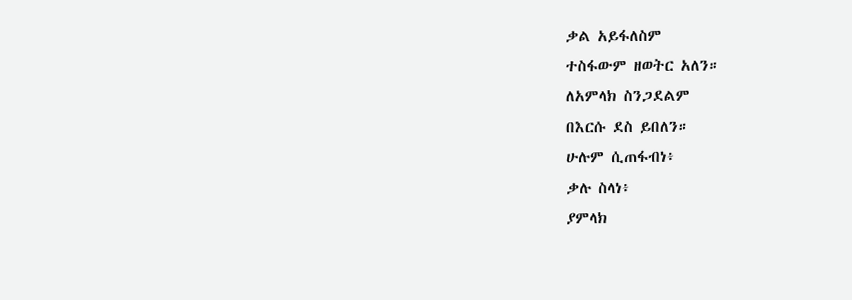ቃል አይፋለስም
ተስፋውም ዘወትር አለን።
ለአምላክ ስንጋደልም
በእርሱ ደስ ይበለን።
ሁሉም ሲጠፋብነ፥
ቃሉ ስላነ፥
ያምላክ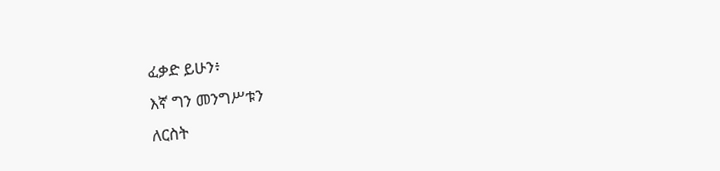ፈቃድ ይሁን፥
እኛ ግን መንግሥቱን
ለርስት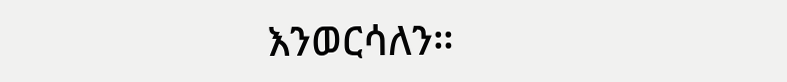እንወርሳለን።